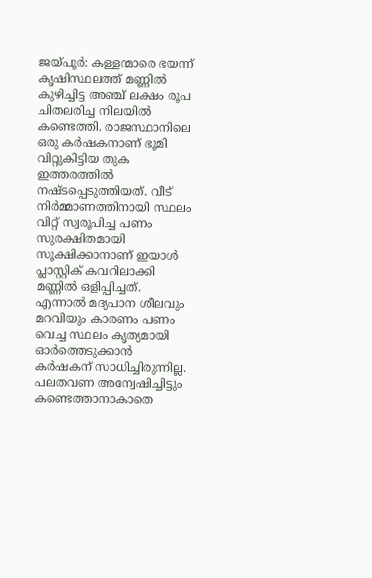ജയ്പൂർ: കള്ളന്മാരെ ഭയന്ന് കൃഷിസ്ഥലത്ത് മണ്ണിൽ കുഴിച്ചിട്ട അഞ്ച് ലക്ഷം രൂപ ചിതലരിച്ച നിലയിൽ കണ്ടെത്തി. രാജസ്ഥാനിലെ ഒരു കർഷകനാണ് ഭൂമി വിറ്റുകിട്ടിയ തുക ഇത്തരത്തിൽ നഷ്ടപ്പെടുത്തിയത്. വീട് നിർമ്മാണത്തിനായി സ്ഥലം വിറ്റ് സ്വരൂപിച്ച പണം സുരക്ഷിതമായി സൂക്ഷിക്കാനാണ് ഇയാൾ പ്ലാസ്റ്റിക് കവറിലാക്കി മണ്ണിൽ ഒളിപ്പിച്ചത്. എന്നാൽ മദ്യപാന ശീലവും മറവിയും കാരണം പണം വെച്ച സ്ഥലം കൃത്യമായി ഓർത്തെടുക്കാൻ കർഷകന് സാധിച്ചിരുന്നില്ല.
പലതവണ അന്വേഷിച്ചിട്ടും കണ്ടെത്താനാകാതെ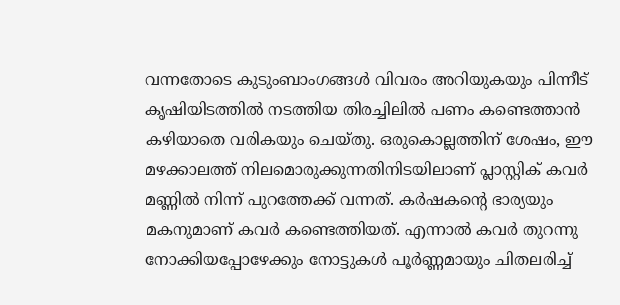വന്നതോടെ കുടുംബാംഗങ്ങൾ വിവരം അറിയുകയും പിന്നീട് കൃഷിയിടത്തിൽ നടത്തിയ തിരച്ചിലിൽ പണം കണ്ടെത്താൻ കഴിയാതെ വരികയും ചെയ്തു. ഒരുകൊല്ലത്തിന് ശേഷം, ഈ മഴക്കാലത്ത് നിലമൊരുക്കുന്നതിനിടയിലാണ് പ്ലാസ്റ്റിക് കവർ മണ്ണിൽ നിന്ന് പുറത്തേക്ക് വന്നത്. കർഷകന്റെ ഭാര്യയും മകനുമാണ് കവർ കണ്ടെത്തിയത്. എന്നാൽ കവർ തുറന്നു നോക്കിയപ്പോഴേക്കും നോട്ടുകൾ പൂർണ്ണമായും ചിതലരിച്ച്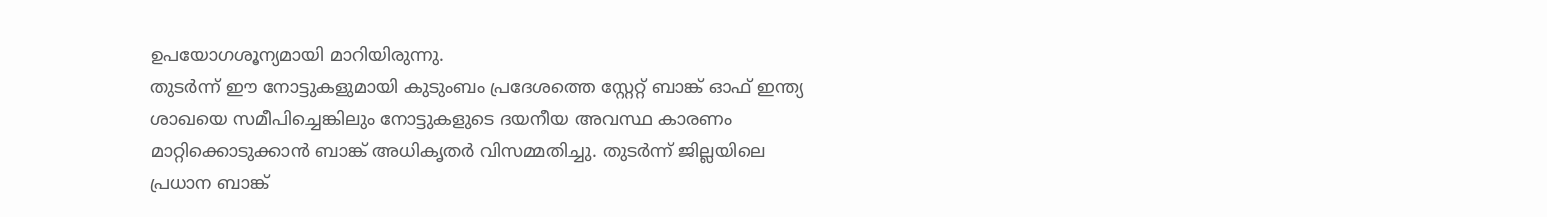ഉപയോഗശൂന്യമായി മാറിയിരുന്നു.
തുടർന്ന് ഈ നോട്ടുകളുമായി കുടുംബം പ്രദേശത്തെ സ്റ്റേറ്റ് ബാങ്ക് ഓഫ് ഇന്ത്യ ശാഖയെ സമീപിച്ചെങ്കിലും നോട്ടുകളുടെ ദയനീയ അവസ്ഥ കാരണം മാറ്റിക്കൊടുക്കാൻ ബാങ്ക് അധികൃതർ വിസമ്മതിച്ചു. തുടർന്ന് ജില്ലയിലെ പ്രധാന ബാങ്ക്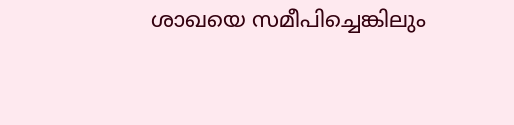ശാഖയെ സമീപിച്ചെങ്കിലും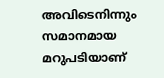അവിടെനിന്നും സമാനമായ മറുപടിയാണ്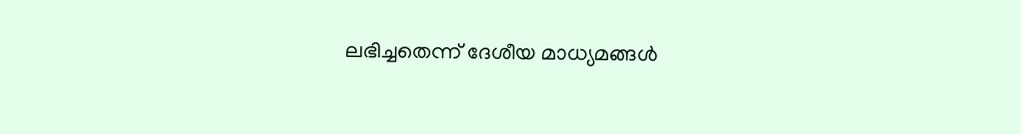ലഭിച്ചതെന്ന് ദേശീയ മാധ്യമങ്ങൾ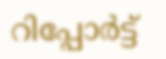റിപ്പോർട്ട്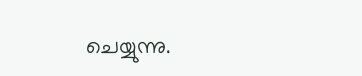ചെയ്യുന്നു.